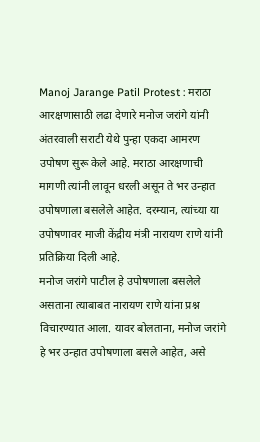Manoj Jarange Patil Protest : मराठा आरक्षणासाठी लढा देणारे मनोज जरांगे यांनी अंतरवाली सराटी येथे पुन्हा एकदा आमरण उपोषण सुरू केले आहे. मराठा आरक्षणाची मागणी त्यांनी लावून धरली असून ते भर उन्हात उपोषणाला बसलेले आहेत. दरम्यान, त्यांच्या या उपोषणावर माजी केंद्रीय मंत्री नारायण राणे यांनी प्रतिक्रिया दिली आहे.
मनोज जरांगे पाटील हे उपोषणाला बसलेले असताना त्याबाबत नारायण राणे यांना प्रश्न विचारण्यात आला. यावर बोलताना, मनोज जरांगे हे भर उन्हात उपोषणाला बसले आहेत, असे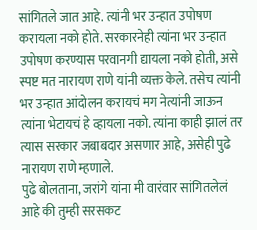सांगितले जात आहे. त्यांनी भर उन्हात उपोषण करायला नको होते. सरकारनेही त्यांना भर उन्हात उपोषण करण्यास परवानगी द्यायला नको होती, असे स्पष्ट मत नारायण राणे यांनी व्यक्त केले. तसेच त्यांनी भर उन्हात आंदोलन करायचं मग नेत्यांनी जाऊन त्यांना भेटायचं हे व्हायला नको. त्यांना काही झालं तर त्यास सरकार जबाबदार असणार आहे, असेही पुढे नारायण राणे म्हणाले.
पुढे बोलताना, जरांगे यांना मी वारंवार सांगितलेलं आहे की तुम्ही सरसकट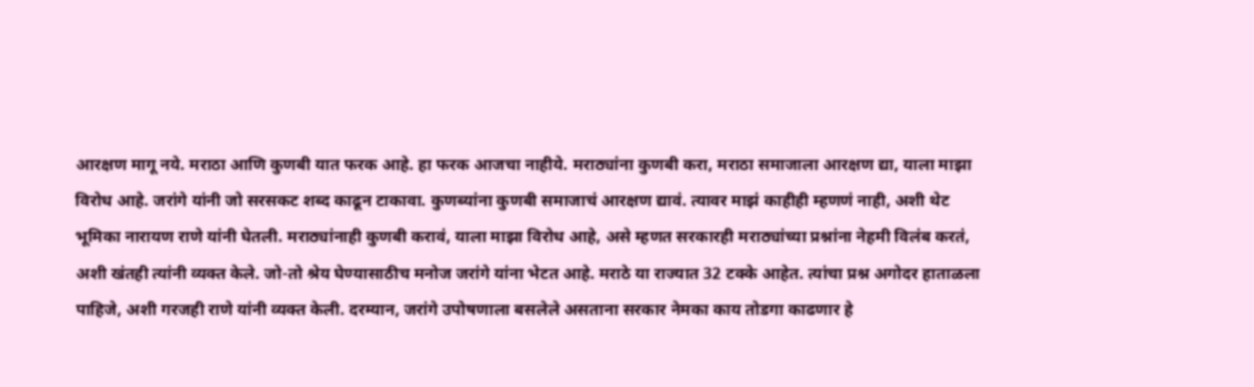आरक्षण मागू नये. मराठा आणि कुणबी यात फरक आहे. हा फरक आजचा नाहीये. मराठ्यांना कुणबी करा, मराठा समाजाला आरक्षण द्या, याला माझा विरोध आहे. जरांगे यांनी जो सरसकट शब्द काढून टाकावा. कुणब्यांना कुणबी समाजाचं आरक्षण द्यावं. त्यावर माझं काहीही म्हणणं नाही, अशी थेट भूमिका नारायण राणे यांनी घेतली. मराठ्यांनाही कुणबी करावं, याला माझा विरोध आहे, असे म्हणत सरकारही मराठ्यांच्या प्रश्नांना नेहमी विलंब करतं, अशी खंतही त्यांनी व्यक्त केले. जो-तो श्रेय घेण्यासाठीच मनोज जरांगे यांना भेटत आहे. मराठे या राज्यात 32 टक्के आहेत. त्यांचा प्रश्न अगोदर हाताळला पाहिजे, अशी गरजही राणे यांनी व्यक्त केली. दरम्यान, जरांगे उपोषणाला बसलेले असताना सरकार नेमका काय तोडगा काढणार हे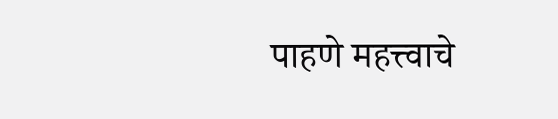पाहणे महत्त्वाचे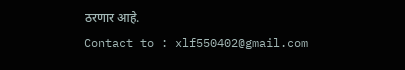ठरणार आहे.
Contact to : xlf550402@gmail.com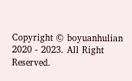Copyright © boyuanhulian 2020 - 2023. All Right Reserved.